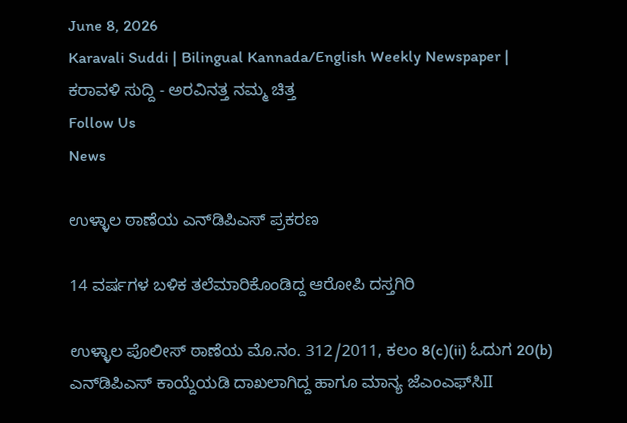June 8, 2026
Karavali Suddi | Bilingual Kannada/English Weekly Newspaper | ಕರಾವಳಿ ಸುದ್ದಿ - ಅರವಿನತ್ತ ನಮ್ಮ ಚಿತ್ತ
Follow Us
News

ಉಳ್ಳಾಲ ಠಾಣೆಯ ಎನ್‌ಡಿಪಿಎಸ್ ಪ್ರಕರಣ

14 ವರ್ಷಗಳ ಬಳಿಕ ತಲೆಮಾರಿಕೊಂಡಿದ್ದ ಆರೋಪಿ ದಸ್ತಗಿರಿ

ಉಳ್ಳಾಲ ಪೊಲೀಸ್ ಠಾಣೆಯ ಮೊ.ನಂ. 312/2011, ಕಲಂ 8(c)(ii) ಓದುಗ 20(b) ಎನ್‌ಡಿಪಿಎಸ್ ಕಾಯ್ದೆಯಡಿ ದಾಖಲಾಗಿದ್ದ ಹಾಗೂ ಮಾನ್ಯ ಜೆಎಂಎಫ್‌ಸಿII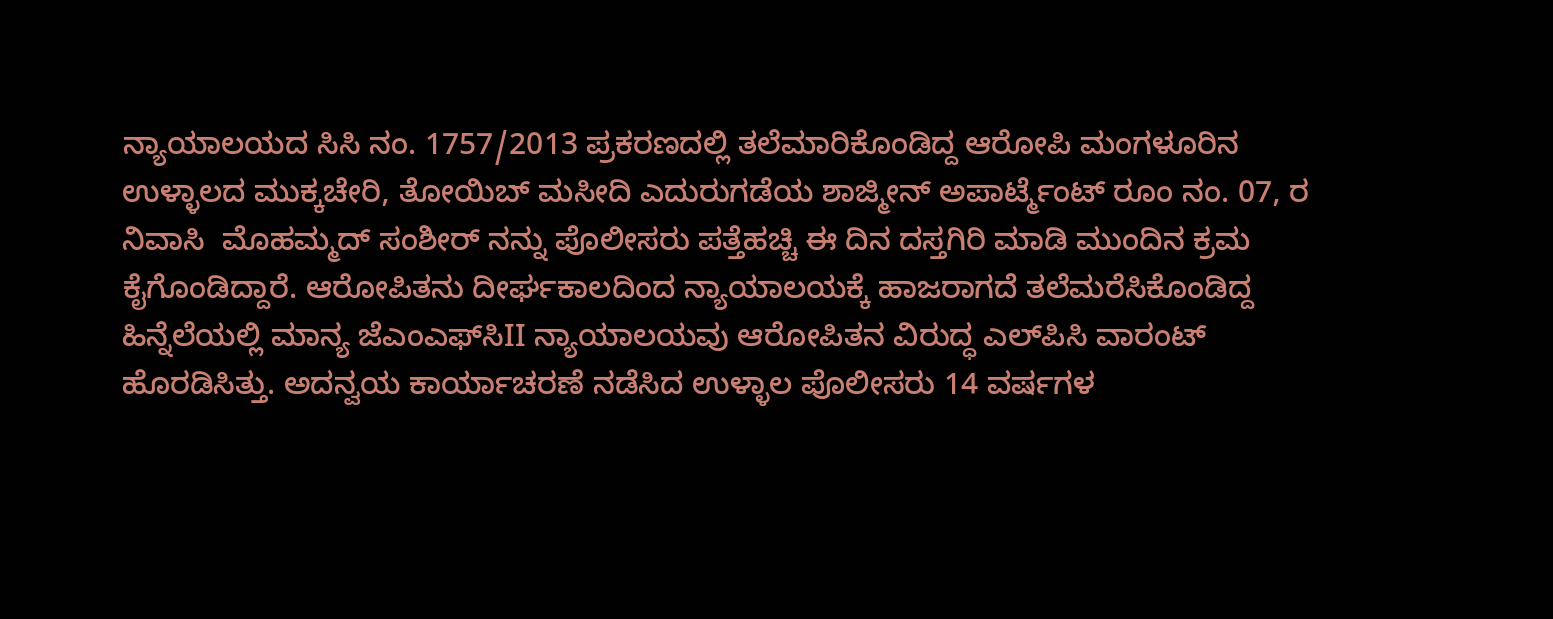ನ್ಯಾಯಾಲಯದ ಸಿಸಿ ನಂ. 1757/2013 ಪ್ರಕರಣದಲ್ಲಿ ತಲೆಮಾರಿಕೊಂಡಿದ್ದ ಆರೋಪಿ ಮಂಗಳೂರಿನ ಉಳ್ಳಾಲದ ಮುಕ್ಕಚೇರಿ, ತೋಯಿಬ್ ಮಸೀದಿ ಎದುರುಗಡೆಯ ಶಾಜ್ಮೀನ್ ಅಪಾರ್ಟ್ಮೆಂಟ್ ರೂಂ ನಂ. 07, ರ ನಿವಾಸಿ  ಮೊಹಮ್ಮದ್ ಸಂಶೀರ್ ನನ್ನು ಪೊಲೀಸರು ಪತ್ತೆಹಚ್ಚಿ ಈ ದಿನ ದಸ್ತಗಿರಿ ಮಾಡಿ ಮುಂದಿನ ಕ್ರಮ ಕೈಗೊಂಡಿದ್ದಾರೆ. ಆರೋಪಿತನು ದೀರ್ಘಕಾಲದಿಂದ ನ್ಯಾಯಾಲಯಕ್ಕೆ ಹಾಜರಾಗದೆ ತಲೆಮರೆಸಿಕೊಂಡಿದ್ದ ಹಿನ್ನೆಲೆಯಲ್ಲಿ ಮಾನ್ಯ ಜೆಎಂಎಫ್‌ಸಿII ನ್ಯಾಯಾಲಯವು ಆರೋಪಿತನ ವಿರುದ್ಧ ಎಲ್‌ಪಿಸಿ ವಾರಂಟ್ ಹೊರಡಿಸಿತ್ತು. ಅದನ್ವಯ ಕಾರ್ಯಾಚರಣೆ ನಡೆಸಿದ ಉಳ್ಳಾಲ ಪೊಲೀಸರು 14 ವರ್ಷಗಳ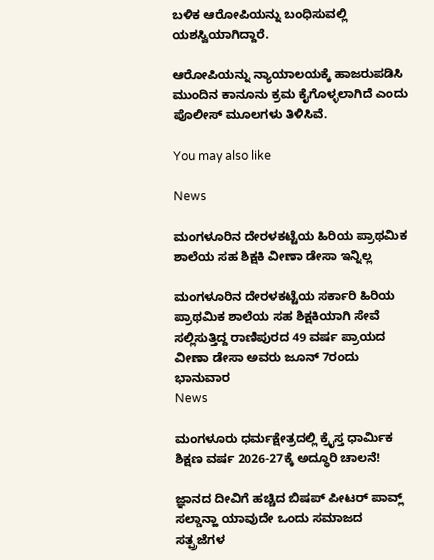ಬಳಿಕ ಆರೋಪಿಯನ್ನು ಬಂಧಿಸುವಲ್ಲಿ ಯಶಸ್ವಿಯಾಗಿದ್ದಾರೆ.

ಆರೋಪಿಯನ್ನು ನ್ಯಾಯಾಲಯಕ್ಕೆ ಹಾಜರುಪಡಿಸಿ ಮುಂದಿನ ಕಾನೂನು ಕ್ರಮ ಕೈಗೊಳ್ಳಲಾಗಿದೆ ಎಂದು ಪೊಲೀಸ್ ಮೂಲಗಳು ತಿಳಿಸಿವೆ.

You may also like

News

ಮಂಗಳೂರಿನ ದೇರಳಕಟ್ಟೆಯ ಹಿರಿಯ ಪ್ರಾಥಮಿಕ ಶಾಲೆಯ ಸಹ ಶಿಕ್ಷಕಿ ವೀಣಾ ಡೇಸಾ ಇನ್ನಿಲ್ಲ

ಮಂಗಳೂರಿನ ದೇರಳಕಟ್ಟೆಯ ಸರ್ಕಾರಿ ಹಿರಿಯ ಪ್ರಾಥಮಿಕ ಶಾಲೆಯ ಸಹ ಶಿಕ್ಷಕಿಯಾಗಿ ಸೇವೆ ಸಲ್ಲಿಸುತ್ತಿದ್ದ ರಾಣಿಪುರದ 49 ವರ್ಷ ಪ್ರಾಯದ ವೀಣಾ ಡೇಸಾ ಅವರು ಜೂನ್ 7ರಂದು ಭಾನುವಾರ
News

ಮಂಗಳೂರು ಧರ್ಮಕ್ಷೇತ್ರದಲ್ಲಿ ಕ್ರೈಸ್ತ ಧಾರ್ಮಿಕ ಶಿಕ್ಷಣ ವರ್ಷ 2026-27ಕ್ಕೆ ಅದ್ಧೂರಿ ಚಾಲನೆ!

ಜ್ಞಾನದ ದೀವಿಗೆ ಹಚ್ಚಿದ ಬಿಷಪ್ ಪೀಟರ್ ಪಾವ್ಲ್ ಸಲ್ಡಾನ್ಹಾ ಯಾವುದೇ ಒಂದು ಸಮಾಜದ ಸತ್ಪ್ರಜೆಗಳ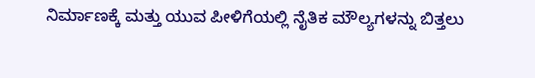ನಿರ್ಮಾಣಕ್ಕೆ ಮತ್ತು ಯುವ ಪೀಳಿಗೆಯಲ್ಲಿ ನೈತಿಕ ಮೌಲ್ಯಗಳನ್ನು ಬಿತ್ತಲು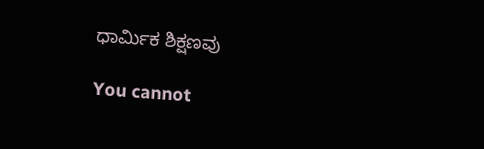ಧಾರ್ಮಿಕ ಶಿಕ್ಷಣವು

You cannot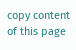copy content of this page